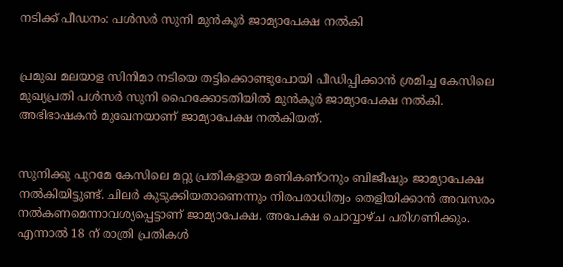നടിക്ക് പീഡനം: പള്‍സര്‍ സുനി മുന്‍കൂര്‍ ജാമ്യാപേക്ഷ നല്‍കി


പ്രമുഖ മലയാള സിനിമാ നടിയെ തട്ടിക്കൊണ്ടുപോയി പീഡിപ്പിക്കാന്‍ ശ്രമിച്ച കേസിലെ മുഖ്യപ്രതി പള്‍സര്‍ സുനി ഹൈക്കോടതിയില്‍ മുന്‍കൂര്‍ ജാമ്യാപേക്ഷ നല്‍കി. അഭിഭാഷകന്‍ മുഖേനയാണ് ജാമ്യാപേക്ഷ നല്‍കിയത്.


സുനിക്കു പുറമേ കേസിലെ മറ്റു പ്രതികളായ മണികണ്ഠനും ബിജീഷും ജാമ്യാപേക്ഷ നല്‍കിയിട്ടുണ്ട്. ചിലര്‍ കുടുക്കിയതാണെന്നും നിരപരാധിത്വം തെളിയിക്കാന്‍ അവസരം നല്‍കണമെന്നാവശ്യപ്പെട്ടാണ് ജാമ്യാപേക്ഷ. അപേക്ഷ ചൊവ്വാഴ്ച പരിഗണിക്കും. എന്നാല്‍ 18 ന് രാത്രി പ്രതികള്‍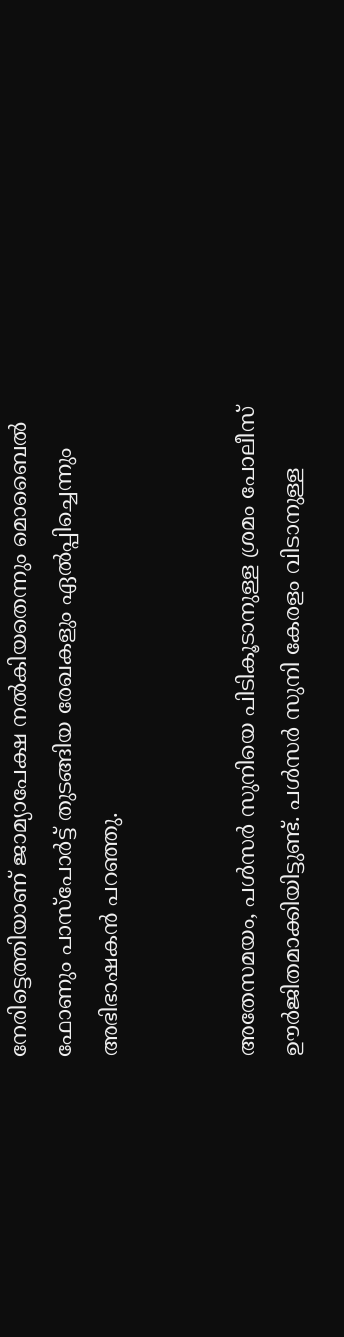നേരിട്ടെത്തിയാണ് ജാമ്യാപേക്ഷ നല്‍കിയതെന്നും മൊബൈല്‍ ഫോണും പാസ്പോര്‍ട്ട് തുടങ്ങിയ രേഖകളും ഏല്‍പ്പിച്ചെന്നും അഭിഭാഷകന്‍ പറഞ്ഞു.


അതേസമയം, പള്‍സര്‍ സുനിയെ പിടികൂടാനുള്ള ശ്രമം പോലീസ് ഊര്‍ജിതമാക്കിയിട്ടുണ്ട്. പള്‍സര്‍ സുനി കേരളം വിടാനുള്ള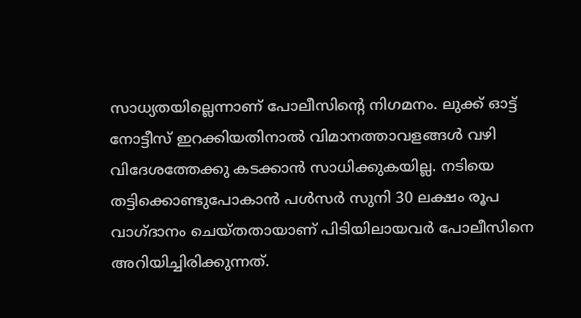സാധ്യതയില്ലെന്നാണ് പോലീസിന്റെ നിഗമനം. ലുക്ക് ഓട്ട് നോട്ടീസ് ഇറക്കിയതിനാല്‍ വിമാനത്താവളങ്ങള്‍ വഴി വിദേശത്തേക്കു കടക്കാന്‍ സാധിക്കുകയില്ല. നടിയെ തട്ടിക്കൊണ്ടുപോകാന്‍ പള്‍സര്‍ സുനി 30 ലക്ഷം രൂപ വാഗ്ദാനം ചെയ്തതായാണ് പിടിയിലായവര്‍ പോലീസിനെ അറിയിച്ചിരിക്കുന്നത്.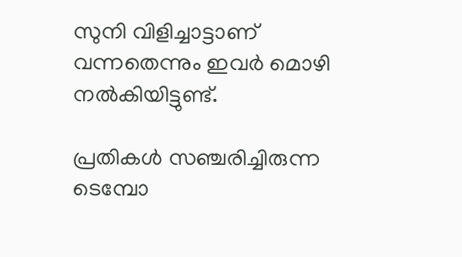സുനി വിളിച്ചാട്ടാണ് വന്നതെന്നും ഇവര്‍ മൊഴി നല്‍കിയിട്ടുണ്ട്.

പ്രതികള്‍ സഞ്ചരിച്ചിരുന്ന ടെമ്പോ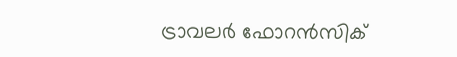ട്രാവലര്‍ ഫോറന്‍സിക്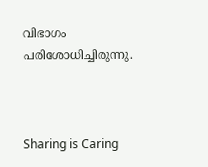വിഭാഗം പരിശോധിച്ചിരുന്നു.



Sharing is Caring